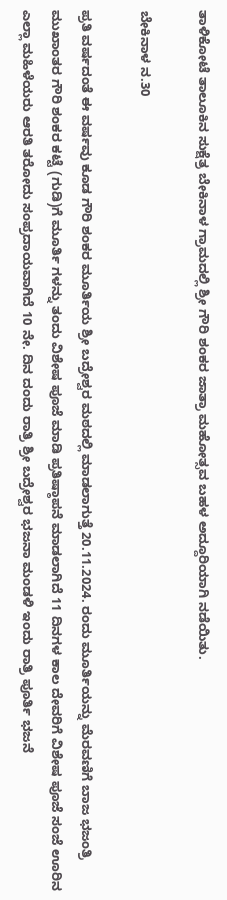ತಾಳಿಕೋಟೆ ತಾಲೂಕಿನ ಸುಕ್ಷೆತ್ರ ಬೇಕಿನಾಳ ಗ್ರಾಮದಲ್ಲಿ ಶ್ರೀ ಗೌರಿ ಶಂಕರ ಜಾತ್ರಾ ಮಹೋತ್ಸವ ಬಹಳ ಅದ್ದೂರಿಯಾಗಿ ನಡೆಯಿತು.

ಬೇಕಿನಾಳ ನ.30

ಪ್ರತಿ ವರ್ಷದಂತೆ ಈ ವರ್ಷವು ಕೂಡ ಗೌರಿ ಶಂಕರ ಮೂರ್ತಿಯ ಶ್ರೀ ಬದ್ರೇಶ್ವರ ಮಠದಲ್ಲಿ ಮಾಡಲಾಗುತ್ತೆ 20.11.2024. ರಂದು ಮೂರ್ತಿಯನ್ನು ಮೆರವಣಿಗೆ ಬಾಜ ಭಜಂತ್ರಿ ಮುಖಾಂತರ ಗೌರಿ ಶಂಕರ ಕಟ್ಟೆ (ಗುಡಿ)ಗೆ ಮೂರ್ತಿ ಗಳನ್ನು ತಂದು ವಿಶೇಷ ಪೂಜೆ ಮಾಡಿ ಪ್ರತಿಷ್ಠಾಪನೆ ಮಾಡಲಾಗಿದೆ 11 ದಿನಗಳ ಕಾಲ ದೇವರಿಗೆ ವಿಶೇಷ ಪೂಜೆ ಸಂಜೆ ಊರಿನ ಎಲ್ಲಾ ಮಹಿಳೆಯರು ಆರತಿ ತರೋದು ಸಂಪ್ರದಾಯವಾಗಿದೆ 10 ನೇ. ದಿನ ದಂದು ರಾತ್ರಿ ಶ್ರೀ ಬದ್ರೇಶ್ವರ ಭಜನಾ ಮಂಡಳಿ ಇಂದು ರಾತ್ರಿ ಪೂರ್ತಿ ಭಜನೆ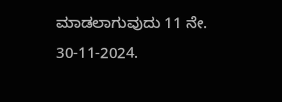ಮಾಡಲಾಗುವುದು 11 ನೇ. 30-11-2024.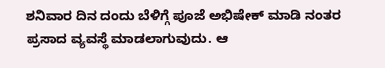ಶನಿವಾರ ದಿನ ದಂದು ಬೆಳಿಗ್ಗೆ ಪೂಜೆ ಅಭಿಷೇಕ್ ಮಾಡಿ ನಂತರ ಪ್ರಸಾದ ವ್ಯವಸ್ಥೆ ಮಾಡಲಾಗುವುದು. ಆ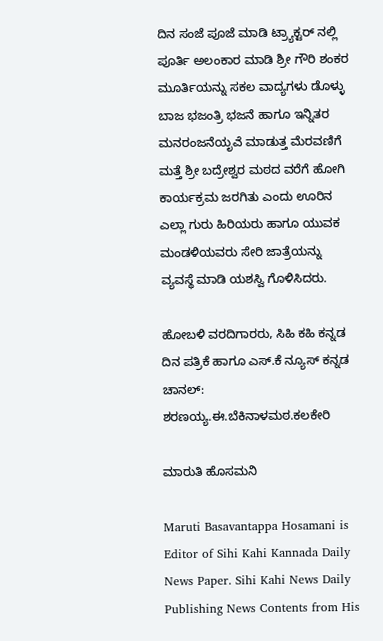ದಿನ ಸಂಜೆ ಪೂಜೆ ಮಾಡಿ ಟ್ರ್ಯಾಕ್ಟರ್ ನಲ್ಲಿ ಪೂರ್ತಿ ಅಲಂಕಾರ ಮಾಡಿ ಶ್ರೀ ಗೌರಿ ಶಂಕರ ಮೂರ್ತಿಯನ್ನು ಸಕಲ ವಾದ್ಯಗಳು ಡೊಳ್ಳು ಬಾಜ ಭಜಂತ್ರಿ ಭಜನೆ ಹಾಗೂ ಇನ್ನಿತರ ಮನರಂಜನೆಯೃಎೆ ಮಾಡುತ್ತ ಮೆರವಣಿಗೆ ಮತ್ತೆ ಶ್ರೀ ಬದ್ರೇಶ್ವರ ಮಠದ ವರೆಗೆ ಹೋಗಿ ಕಾರ್ಯಕ್ರಮ ಜರಗಿತು ಎಂದು ಊರಿನ ಎಲ್ಲಾ ಗುರು ಹಿರಿಯರು ಹಾಗೂ ಯುವಕ ಮಂಡಳಿಯವರು ಸೇರಿ ಜಾತ್ರೆಯನ್ನು ವ್ಯವಸ್ಥೆ ಮಾಡಿ ಯಶಸ್ವಿ ಗೊಳಿಸಿದರು.

ಹೋಬಳಿ ವರದಿಗಾರರು, ಸಿಹಿ ಕಹಿ ಕನ್ನಡ ದಿನ ಪತ್ರಿಕೆ ಹಾಗೂ ಎಸ್.ಕೆ ನ್ಯೂಸ್ ಕನ್ನಡ ಚಾನಲ್: ಶರಣಯ್ಯ.ಈ.ಬೆಕಿನಾಳಮಠ.ಕಲಕೇರಿ

ಮಾರುತಿ ಹೊಸಮನಿ

Maruti Basavantappa Hosamani is Editor of Sihi Kahi Kannada Daily News Paper. Sihi Kahi News Daily Publishing News Contents from His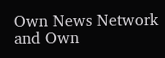Own News Network and Own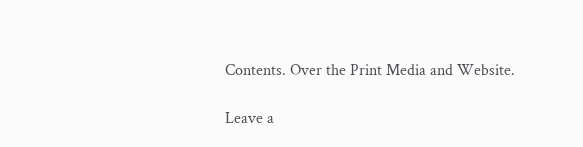Contents. Over the Print Media and Website.

Leave a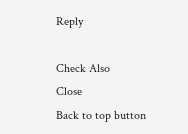Reply

Check Also
Close
Back to top button